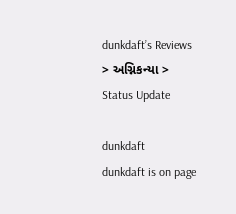dunkdaft’s Reviews > અગ્નિકન્યા > Status Update

dunkdaft
dunkdaft is on page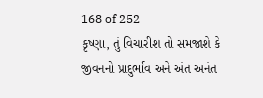168 of 252
કૃષ્ણા, તું વિચારીશ તો સમજાશે કે જીવનનો પ્રાદુર્ભાવ અને અંત અનંત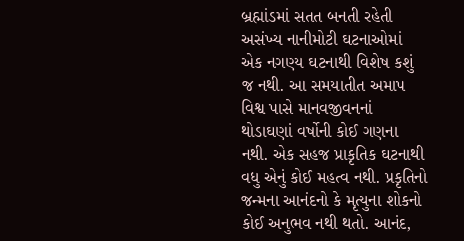બ્રહ્માંડમાં સતત બનતી રહેતી અસંખ્ય નાનીમોટી ઘટનાઓમાં એક નગણ્ય ઘટનાથી વિશેષ કશું જ નથી. આ સમયાતીત અમાપ વિશ્વ પાસે માનવજીવનનાં થોડાઘણાં વર્ષોની કોઈ ગણના નથી. એક સહજ પ્રાકૃતિક ઘટનાથી વધુ એનું કોઈ મહત્વ નથી. પ્રકૃતિનો જન્મના આનંદનો કે મૃત્યુના શોકનો કોઈ અનુભવ નથી થતો. આનંદ,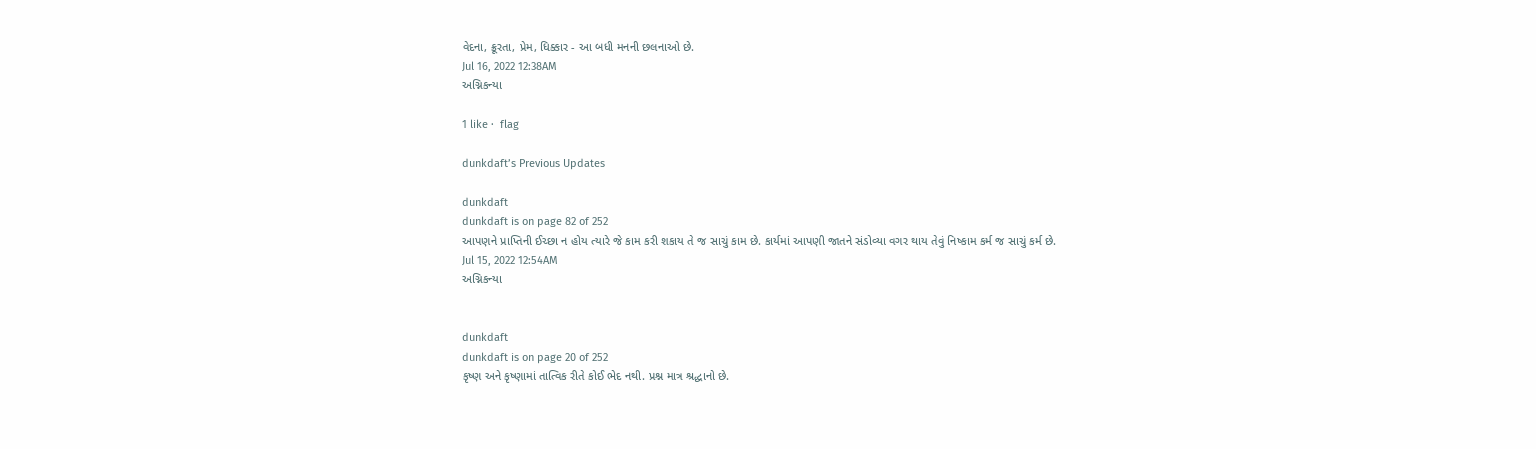વેદના, ક્રૂરતા, પ્રેમ, ધિક્કાર - આ બધી મનની છલનાઓ છે.
Jul 16, 2022 12:38AM
અગ્નિકન્યા

1 like ·  flag

dunkdaft’s Previous Updates

dunkdaft
dunkdaft is on page 82 of 252
આપણને પ્રાપ્તિની ઈચ્છા ન હોય ત્યારે જે કામ કરી શકાય તે જ સાચું કામ છે. કાર્યમાં આપણી જાતને સંડોવ્યા વગર થાય તેવું નિષ્કામ કર્મ જ સાચું કર્મ છે.
Jul 15, 2022 12:54AM
અગ્નિકન્યા


dunkdaft
dunkdaft is on page 20 of 252
કૃષ્ણ અને કૃષ્ણામાં તાત્વિક રીતે કોઈ ભેદ નથી. પ્રશ્ન માત્ર શ્રદ્ધાનો છે.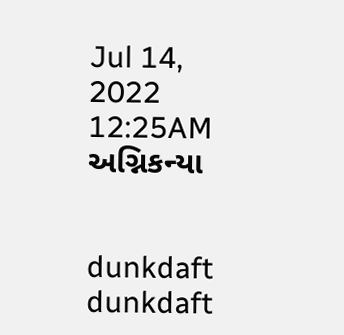Jul 14, 2022 12:25AM
અગ્નિકન્યા


dunkdaft
dunkdaft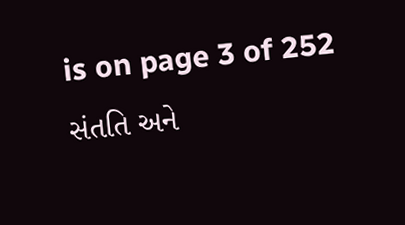is on page 3 of 252
સંતતિ અને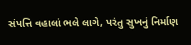સંપત્તિ વહાલાં ભલે લાગે, પરંતુ સુખનું નિર્માણ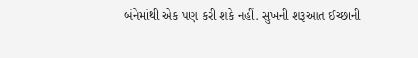બંનેમાંથી એક પણ કરી શકે નહીં. સુખની શરૂઆત ઈચ્છાની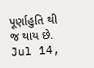પૂર્ણાહુતિ થી જ થાય છે.
Jul 14,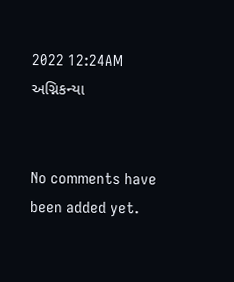2022 12:24AM
અગ્નિકન્યા


No comments have been added yet.